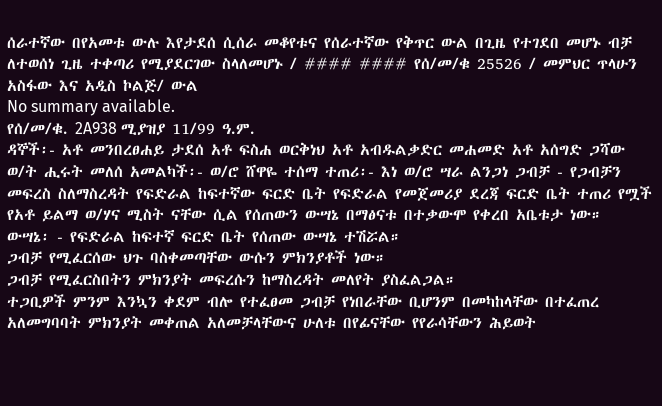ሰራተኛው በየአመቱ ውሉ እየታደሰ ሲሰራ መቆየቱና የሰራተኛው የቅጥር ውል በጊዜ የተገደበ መሆኑ ብቻ ለተወሰነ ጊዜ ተቀጣሪ የሚያደርገው ስላለመሆኑ / #### #### የሰ/መ/ቁ 25526 / መምህር ጥላሁን አስፋው እና አዲስ ኮልጅ/ ውል
No summary available.
የሰ/መ/ቁ. 2A938 ሚያዝያ 11/99 ዓ.ም.
ዳኞች፡- አቶ መንበረፀሐይ ታደሰ አቶ ፍስሐ ወርቅነህ አቶ አብዱልቃድር መሐመድ አቶ አሰግድ ጋሻው ወ/ት ሒሩት መለሰ አመልካች፡- ወ/ሮ ሸዋዬ ተሰማ ተጠሪ፡- እነ ወ/ሮ ሣራ ልንጋነ ጋብቻ - የጋብቻን መፍረስ ስለማስረዳት የፍድራል ከፍተኛው ፍርድ ቤት የፍድራል የመጀመሪያ ደረጃ ፍርድ ቤት ተጠሪ የሟች የአቶ ይልማ ወ/ሃና ሚስት ናቸው ሲል የሰጠውን ውሣኔ በማፅናቱ በተቃውሞ የቀረበ አቤቱታ ነው።
ውሣኔ፡ - የፍድራል ከፍተኛ ፍርድ ቤት የሰጠው ውሣኔ ተሽሯል።
ጋብቻ የሚፈርሰው ህጉ ባስቀመጣቸው ውሱን ምክንያቶች ነው።
ጋብቻ የሚፈርስበትን ምክንያት መፍረሱን ከማስረዳት መለየት ያስፈልጋል።
ተጋቢዎች ምንም እንኳን ቀደም ብሎ የተፈፀመ ጋብቻ የነበራቸው ቢሆንም በመካከላቸው በተፈጠረ አለመግባባት ምክንያት መቀጠል አለመቻላቸውና ሁለቱ በየፊናቸው የየራሳቸውን ሕይወት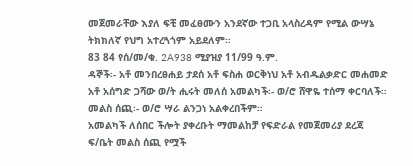መጀመራቸው እያለ ፍቺ መፈፀሙን አንደኛው ተጋቢ አላስረዳም የሚል ውሣኔ ትክክለኛ የህግ አተረጓጎም አይደለም።
83 84 የሰ/መ/ቁ. 2A938 ሚያዝያ 11/99 ዓ.ም.
ዳኞች፡- አቶ መንበረፀሐይ ታደሰ አቶ ፍስሐ ወርቅነህ አቶ አብዱልቃድር መሐመድ አቶ አሰግድ ጋሻው ወ/ት ሒሩት መለሰ አመልካች፡- ወ/ሮ ሸዋዬ ተሰማ ቀርባለች።
መልስ ሰጪ፡- ወ/ሮ ሣራ ልንጋነ አልቀረበችም።
አመልካች ለሰበር ችሎት ያቀረቡት ማመልከቻ የፍድራል የመጀመሪያ ደረጃ ፍ/ቤት መልስ ሰጪ የሟች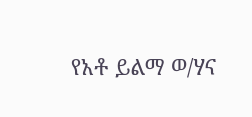የአቶ ይልማ ወ/ሃና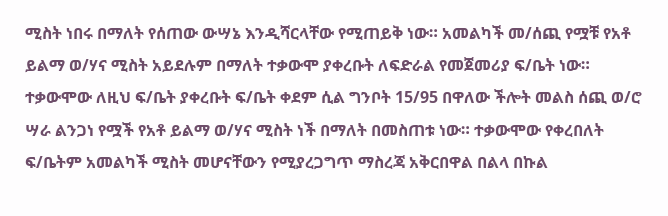ሚስት ነበሩ በማለት የሰጠው ውሣኔ እንዲሻርላቸው የሚጠይቅ ነው። አመልካች መ/ሰጪ የሟቹ የአቶ ይልማ ወ/ሃና ሚስት አይደሉም በማለት ተቃውሞ ያቀረቡት ለፍድራል የመጀመሪያ ፍ/ቤት ነው።
ተቃውሞው ለዚህ ፍ/ቤት ያቀረቡት ፍ/ቤት ቀደም ሲል ግንቦት 15/95 በዋለው ችሎት መልስ ሰጪ ወ/ሮ ሣራ ልንጋነ የሟች የአቶ ይልማ ወ/ሃና ሚስት ነች በማለት በመስጠቱ ነው። ተቃውሞው የቀረበለት ፍ/ቤትም አመልካች ሚስት መሆናቸውን የሚያረጋግጥ ማስረጃ አቅርበዋል በልላ በኩል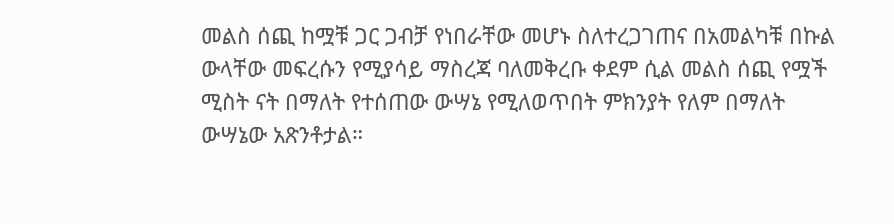መልስ ሰጪ ከሟቹ ጋር ጋብቻ የነበራቸው መሆኑ ስለተረጋገጠና በአመልካቹ በኩል ውላቸው መፍረሱን የሚያሳይ ማስረጃ ባለመቅረቡ ቀደም ሲል መልስ ሰጪ የሟች ሚስት ናት በማለት የተሰጠው ውሣኔ የሚለወጥበት ምክንያት የለም በማለት ውሣኔው አጽንቶታል።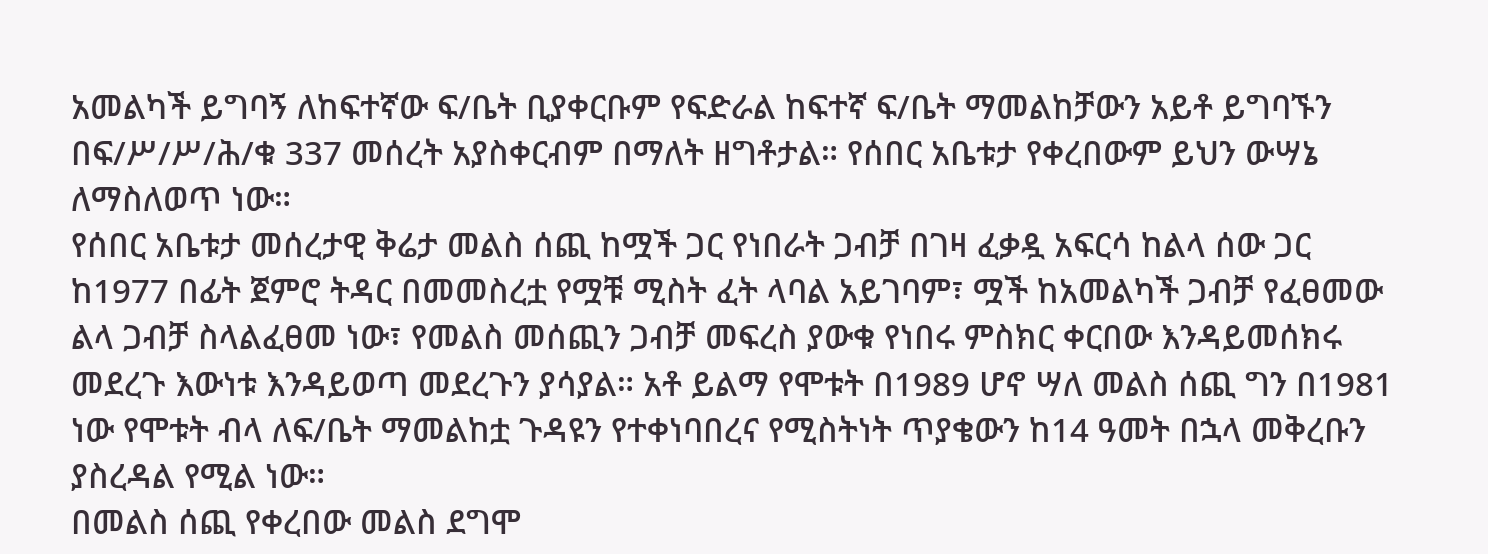አመልካች ይግባኝ ለከፍተኛው ፍ/ቤት ቢያቀርቡም የፍድራል ከፍተኛ ፍ/ቤት ማመልከቻውን አይቶ ይግባኙን በፍ/ሥ/ሥ/ሕ/ቁ 337 መሰረት አያስቀርብም በማለት ዘግቶታል። የሰበር አቤቱታ የቀረበውም ይህን ውሣኔ ለማስለወጥ ነው።
የሰበር አቤቱታ መሰረታዊ ቅሬታ መልስ ሰጪ ከሟች ጋር የነበራት ጋብቻ በገዛ ፈቃዷ አፍርሳ ከልላ ሰው ጋር ከ1977 በፊት ጀምሮ ትዳር በመመስረቷ የሟቹ ሚስት ፈት ላባል አይገባም፣ ሟች ከአመልካች ጋብቻ የፈፀመው ልላ ጋብቻ ስላልፈፀመ ነው፣ የመልስ መሰጪን ጋብቻ መፍረስ ያውቁ የነበሩ ምስክር ቀርበው እንዳይመሰክሩ መደረጉ እውነቱ እንዳይወጣ መደረጉን ያሳያል። አቶ ይልማ የሞቱት በ1989 ሆኖ ሣለ መልስ ሰጪ ግን በ1981 ነው የሞቱት ብላ ለፍ/ቤት ማመልከቷ ጉዳዩን የተቀነባበረና የሚስትነት ጥያቄውን ከ14 ዓመት በኋላ መቅረቡን ያስረዳል የሚል ነው።
በመልስ ሰጪ የቀረበው መልስ ደግሞ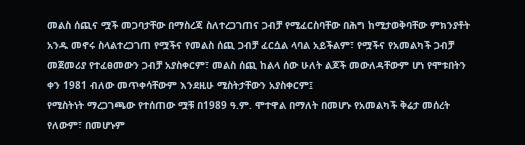መልስ ሰጪና ሟች መጋባታቸው በማስረጃ ስለተረጋገጠና ጋብቻ የሚፈርስባቸው በሕግ ከሚታወቅባቸው ምክንያቶት አንዱ መኖሩ ስላልተረጋገጠ የሟችና የመልስ ሰጪ ጋብቻ ፈርሷል ላባል አይችልም፣ የሟችና የአመልካች ጋብቻ መጀመሪያ የተፈፀመውን ጋብቻ አያስቀርም፣ መልስ ሰጪ ከልላ ሰው ሁለት ልጆች መውለዳቸውም ሆነ የሞቱበትን ቀን 1981 ብለው መጥቀሳቸውም እንደዚሁ ሚስትታቸውን አያስቀርም፤
የሚስትነት ማረጋገጫው የተሰጠው ሟቹ በ1989 ዓ.ም. ሞተዋል በማለት በመሆኑ የአመልካች ቅሬታ መሰረት የለውም፣ በመሆኑም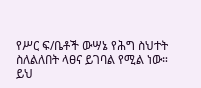የሥር ፍ/ቤቶች ውሣኔ የሕግ ስህተት ስለልለበት ላፀና ይገባል የሚል ነው።
ይህ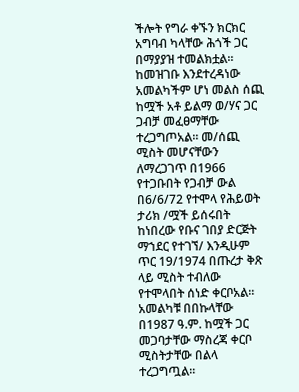ችሎት የግራ ቀኙን ክርክር አግባብ ካላቸው ሕጎች ጋር በማያያዝ ተመልክቷል። ከመዝገቡ እንደተረዳነው አመልካችም ሆነ መልስ ሰጪ ከሟች አቶ ይልማ ወ/ሃና ጋር ጋብቻ መፈፀማቸው ተረጋግጦአል። መ/ሰጪ ሚስት መሆናቸውን ለማረጋገጥ በ1966 የተጋቡበት የጋብቻ ውል በ6/6/72 የተሞላ የሕይወት ታሪክ /ሟች ይሰሩበት ከነበረው የቡና ገበያ ድርጅት ማኀደር የተገኘ/ እንዲሁም ጥር 19/1974 በጡረታ ቅጽ ላይ ሚስት ተብለው የተሞላበት ሰነድ ቀርቦአል። አመልካቹ በበኩላቸው በ1987 ዓ.ም. ከሟች ጋር መጋባታቸው ማስረጃ ቀርቦ ሚስትታቸው በልላ ተረጋግጧል።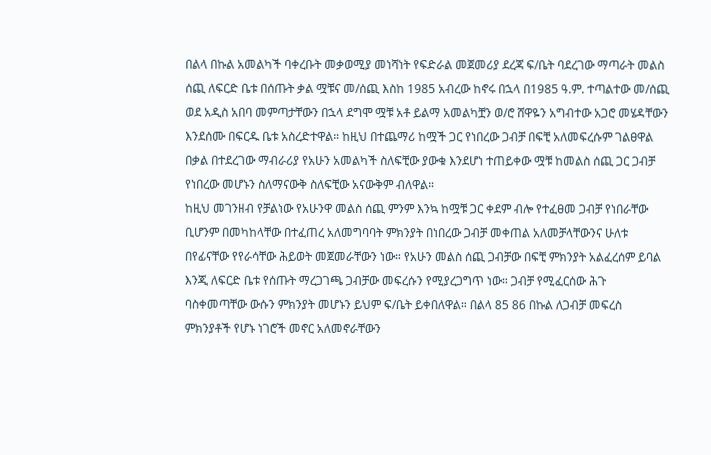በልላ በኩል አመልካች ባቀረቡት መቃወሚያ መነሻነት የፍድራል መጀመሪያ ደረጃ ፍ/ቤት ባደረገው ማጣራት መልስ ሰጪ ለፍርድ ቤቱ በሰጡት ቃል ሟቹና መ/ሰጪ እስከ 1985 አብረው ከኖሩ በኋላ በ1985 ዓ.ም. ተጣልተው መ/ሰጪ ወደ አዲስ አበባ መምጣታቸውን በኋላ ደግሞ ሟቹ አቶ ይልማ አመልካቿን ወ/ሮ ሸዋዬን አግብተው አጋሮ መሄዳቸውን እንደሰሙ በፍርዱ ቤቱ አስረድተዋል። ከዚህ በተጨማሪ ከሟች ጋር የነበረው ጋብቻ በፍቺ አለመፍረሱም ገልፀዋል በቃል በተደረገው ማብራሪያ የአሁን አመልካች ስለፍቺው ያውቁ እንደሆነ ተጠይቀው ሟቹ ከመልስ ሰጪ ጋር ጋብቻ የነበረው መሆኑን ስለማናውቅ ስለፍቺው አናውቅም ብለዋል።
ከዚህ መገንዘብ የቻልነው የአሁንዋ መልስ ሰጪ ምንም እንኳ ከሟቹ ጋር ቀደም ብሎ የተፈፀመ ጋብቻ የነበራቸው ቢሆንም በመካከላቸው በተፈጠረ አለመግባባት ምክንያት በነበረው ጋብቻ መቀጠል አለመቻላቸውንና ሁለቱ በየፊናቸው የየራሳቸው ሕይወት መጀመራቸውን ነው። የአሁን መልስ ሰጪ ጋብቻው በፍቺ ምክንያት አልፈረሰም ይባል እንጂ ለፍርድ ቤቱ የሰጡት ማረጋገጫ ጋብቻው መፍረሱን የሚያረጋግጥ ነው። ጋብቻ የሚፈርሰው ሕጉ ባስቀመጣቸው ውሱን ምክንያት መሆኑን ይህም ፍ/ቤት ይቀበለዋል። በልላ 85 86 በኩል ለጋብቻ መፍረስ ምክንያቶች የሆኑ ነገሮች መኖር አለመኖራቸውን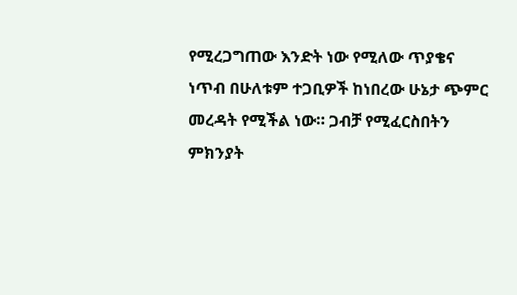የሚረጋግጠው እንድት ነው የሚለው ጥያቄና ነጥብ በሁለቱም ተጋቢዎች ከነበረው ሁኔታ ጭምር መረዳት የሚችል ነው። ጋብቻ የሚፈርስበትን ምክንያት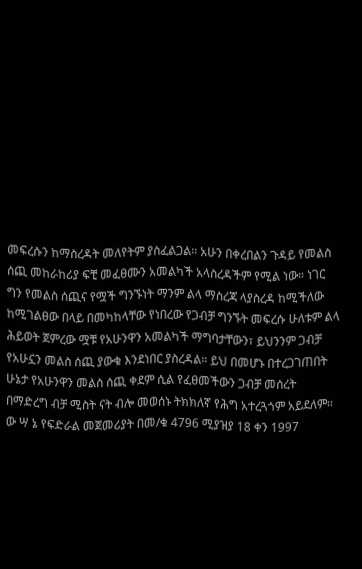መፍረሱን ከማስረዳት መለየትም ያስፈልጋል። አሁን በቀረበልን ጉዳይ የመልስ ሰጪ መከራከሪያ ፍቺ መፈፀሙን አመልካች አላስረዳችም የሚል ነው። ነገር ግን የመልስ ሰጪና የሟች ግንኙነት ማንም ልላ ማስረጃ ላያስረዳ ከሚችለው ከሚገልፀው በላይ በመካከላቸው የነበረው የጋብቻ ግንኙት መፍረሱ ሁለቱም ልላ ሕይወት ጀምረው ሟቹ የአሁንዋን አመልካች ማግባታቸውን፣ ይህንንም ጋብቻ የአሁኗን መልስ ሰጪ ያውቁ እንደነበር ያስረዳል። ይህ በመሆኑ በተረጋገጠበት ሁኔታ የአሁንዋን መልስ ሰጪ ቀደም ሲል የፈፀመችውን ጋብቻ መሰረት በማድረግ ብቻ ሚስት ናት ብሎ መወሰኑ ትክክለኛ የሕግ አተረጓጎም አይደለም።
ው ሣ ኔ የፍድራል መጀመሪያት በመ/ቁ 4796 ሚያዝያ 18 ቀን 1997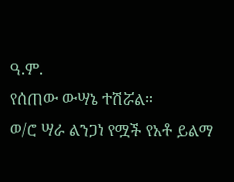ዓ.ም.
የሰጠው ውሣኔ ተሽሯል።
ወ/ሮ ሣራ ልንጋነ የሟች የአቶ ይልማ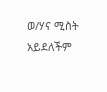ወ/ሃና ሚስት አይደለችም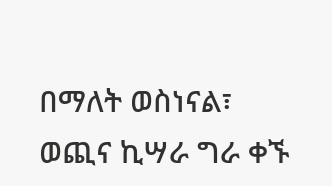በማለት ወስነናል፣ ወጪና ኪሣራ ግራ ቀኙ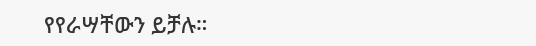የየራሣቸውን ይቻሉ።